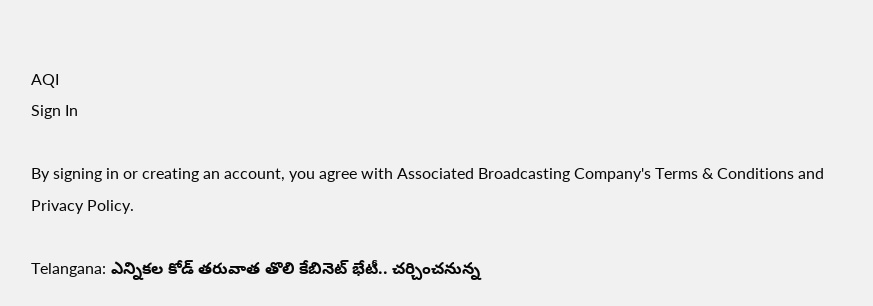AQI
Sign In

By signing in or creating an account, you agree with Associated Broadcasting Company's Terms & Conditions and Privacy Policy.

Telangana: ఎన్నికల కోడ్ తరువాత తొలి కేబినెట్ భేటీ.. చర్చించనున్న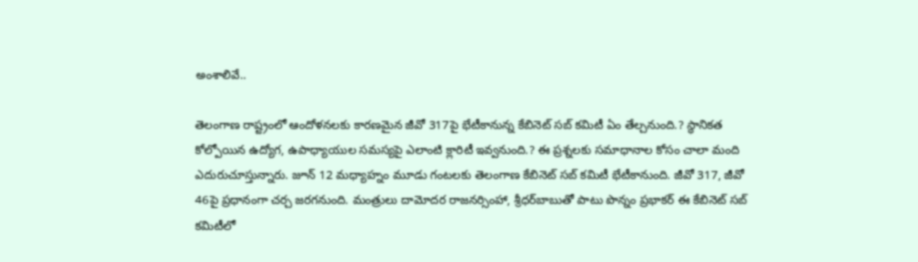అంశాలివే..

తెలంగాణ రాష్ట్రంలో ఆందోళనలకు కారణమైన జీవో 317పై భేటీకానున్న కేబినెట్ సబ్‌ కమిటీ ఏం తేల్చనుంది.? స్థానికత కోల్పోయిన ఉద్యోగ, ఉపాధ్యాయుల సమస్యపై ఎలాంటి క్లారిటీ ఇవ్వనుంది.? ఈ ప్రశ్నలకు సమాధానాల కోసం చాలా మంది ఎదురుచూస్తున్నారు. జూన్ 12 మధ్యాహ్నం మూడు గంటలకు తెలంగాణ కేబినెట్‌ సబ్‌ కమిటీ భేటీకానుంది. జీవో 317, జీవో 46పై ప్రధానంగా చర్చ జరగనుంది. మంత్రులు దామోదర రాజనర్సింహా, శ్రీధర్‌బాబుతో పాటు పొన్నం ప్రభాకర్‌ ఈ కేబినెట్‌ సబ్‌ కమిటీలో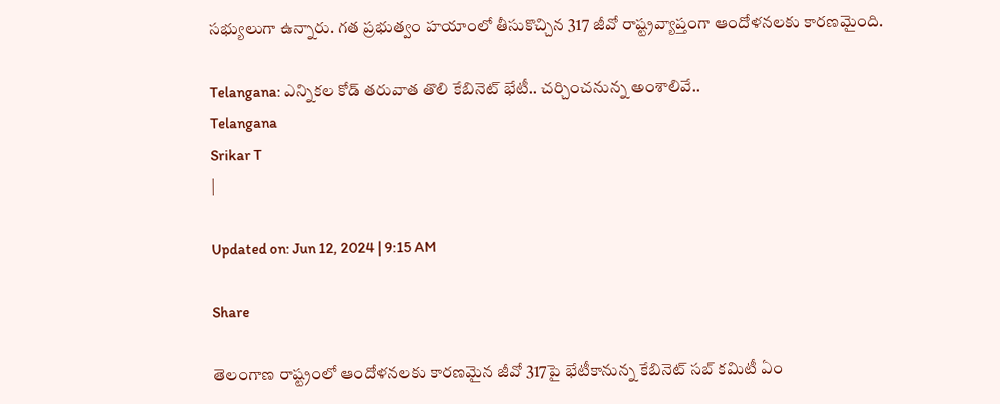సభ్యులుగా ఉన్నారు. గత ప్రభుత్వం హయాంలో తీసుకొచ్చిన 317 జీవో రాష్ట్రవ్యాప్తంగా ఆందోళనలకు కారణమైంది.

Telangana: ఎన్నికల కోడ్ తరువాత తొలి కేబినెట్ భేటీ.. చర్చించనున్న అంశాలివే..
Telangana
Srikar T
|

Updated on: Jun 12, 2024 | 9:15 AM

Share

తెలంగాణ రాష్ట్రంలో ఆందోళనలకు కారణమైన జీవో 317పై భేటీకానున్న కేబినెట్ సబ్‌ కమిటీ ఏం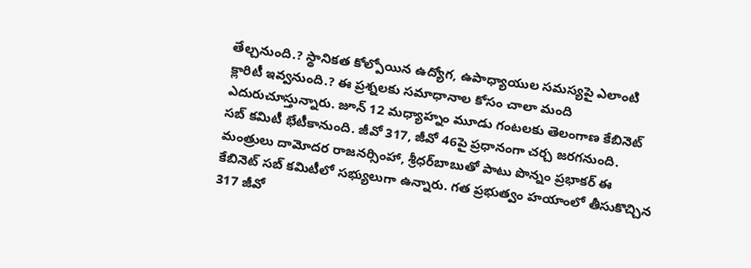తేల్చనుంది.? స్థానికత కోల్పోయిన ఉద్యోగ, ఉపాధ్యాయుల సమస్యపై ఎలాంటి క్లారిటీ ఇవ్వనుంది.? ఈ ప్రశ్నలకు సమాధానాల కోసం చాలా మంది ఎదురుచూస్తున్నారు. జూన్ 12 మధ్యాహ్నం మూడు గంటలకు తెలంగాణ కేబినెట్‌ సబ్‌ కమిటీ భేటీకానుంది. జీవో 317, జీవో 46పై ప్రధానంగా చర్చ జరగనుంది. మంత్రులు దామోదర రాజనర్సింహా, శ్రీధర్‌బాబుతో పాటు పొన్నం ప్రభాకర్‌ ఈ కేబినెట్‌ సబ్‌ కమిటీలో సభ్యులుగా ఉన్నారు. గత ప్రభుత్వం హయాంలో తీసుకొచ్చిన 317 జీవో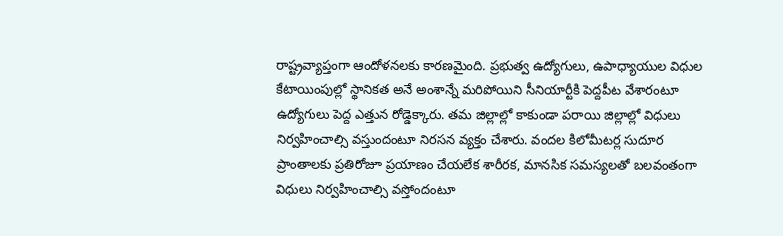రాష్ట్రవ్యాప్తంగా ఆందోళనలకు కారణమైంది. ప్రభుత్వ ఉద్యోగులు, ఉపాధ్యాయుల విధుల కేటాయింపుల్లో స్థానికత అనే అంశాన్నే మరిపోయిని సీనియార్టీకి పెద్దపీట వేశారంటూ ఉద్యోగులు పెద్ద ఎత్తున రోడ్డెక్కారు. తమ జిల్లాల్లో కాకుండా పరాయి జిల్లాల్లో విధులు నిర్వహించాల్సి వస్తుందంటూ నిరసన వ్యక్తం చేశారు. వందల కిలోమీటర్ల సుదూర ప్రాంతాలకు ప్రతిరోజూ ప్రయాణం చేయలేక శారీరక, మానసిక సమస్యలతో బలవంతంగా విధులు నిర్వహించాల్సి వస్తోందంటూ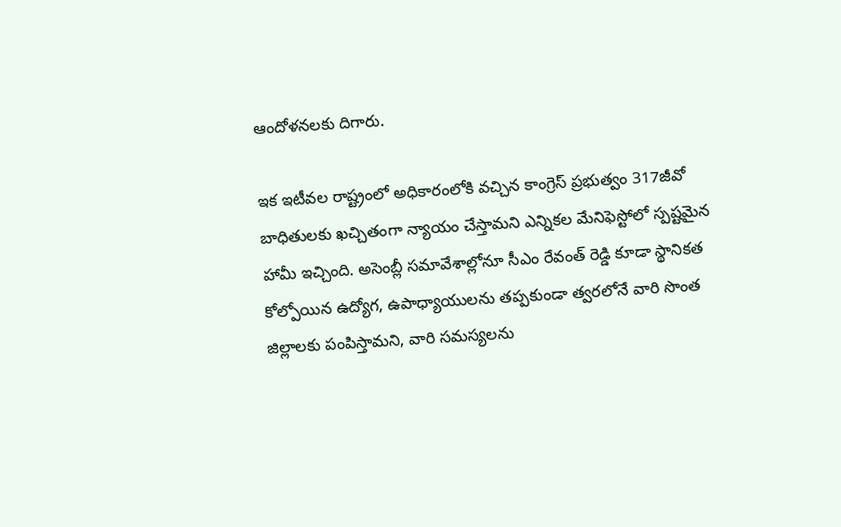ఆందోళనలకు దిగారు.

ఇక ఇటీవల రాష్ట్రంలో అధికారంలోకి వచ్చిన కాంగ్రెస్ ప్రభుత్వం 317జీవో బాధితులకు ఖచ్చితంగా న్యాయం చేస్తామని ఎన్నికల మేనిఫెస్టోలో స్పష్టమైన హామీ ఇచ్చింది. అసెంబ్లీ సమావేశాల్లోనూ సీఎం రేవంత్ రెడ్డి కూడా స్థానికత కోల్పోయిన ఉద్యోగ, ఉపాధ్యాయులను తప్పకుండా త్వరలోనే వారి సొంత జిల్లాలకు పంపిస్తామని, వారి సమస్యలను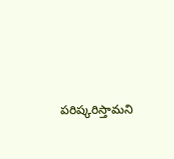పరిష్కరిస్తామని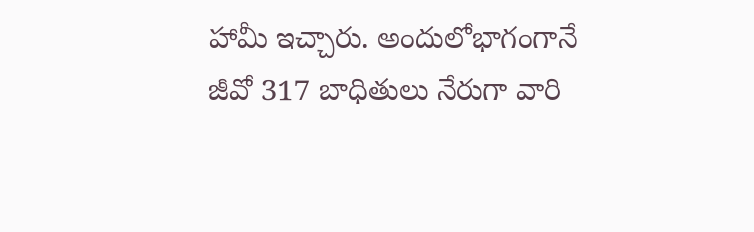హామీ ఇచ్చారు. అందులోభాగంగానే జీవో 317 బాధితులు నేరుగా వారి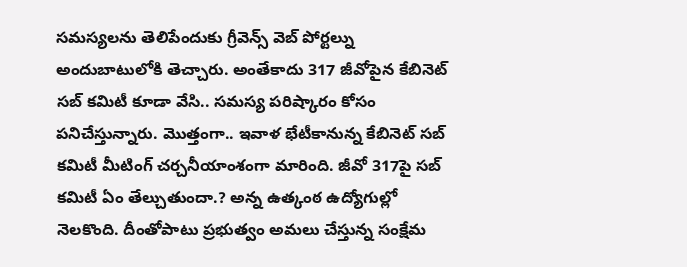స‌‌‌‌‌‌‌‌‌‌‌‌‌‌‌‌మ‌‌‌‌‌‌‌‌‌‌‌‌‌‌‌‌స్యలను తెలిపేందుకు గ్రీవెన్స్ వెబ్ పోర్టల్ను అందుబాటులోకి తెచ్చారు. అంతేకాదు 317 జీవోపైన కేబినెట్‌ సబ్‌ కమిటీ కూడా వేసి.. సమస్య పరిష్కారం కోసం పనిచేస్తున్నారు. మొత్తంగా.. ఇవాళ భేటీకానున్న కేబినెట్‌ సబ్ కమిటీ మీటింగ్‌ చర్చనీయాంశంగా మారింది. జీవో 317పై సబ్‌ కమిటీ ఏం తేల్చుతుందా.? అన్న ఉత్కంఠ ఉద్యోగుల్లో నెలకొంది. దీంతోపాటు ప్రభుత్వం అమలు చేస్తున్న సంక్షేమ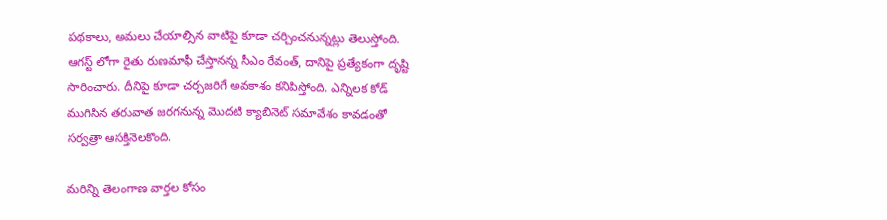పథకాలు, అమలు చేయాల్సిన వాటిపై కూడా చర్చించనున్నట్లు తెలుస్తోంది. ఆగస్ట్ లోగా రైతు రుణమాఫీ చేస్తానన్న సీఎం రేవంత్, దానిపై ప్రత్యేకంగా దృష్టి సారించారు. దీనిపై కూడా చర్చజరిగే అవకాశం కనిపిస్తోంది. ఎన్నిలక కోడ్ ముగిసిన తరువాత జరగనున్న మొదటి క్యాబినెట్ సమావేశం కావడంతో సర్వత్రా ఆసక్తినెలకొంది.

మరిన్ని తెలంగాణ వార్తల కోసం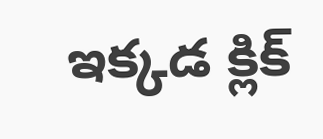ఇక్కడ క్లిక్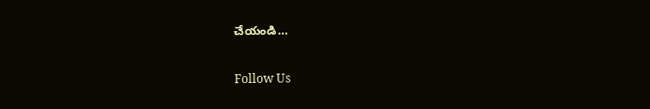చేయండి…

Follow Us